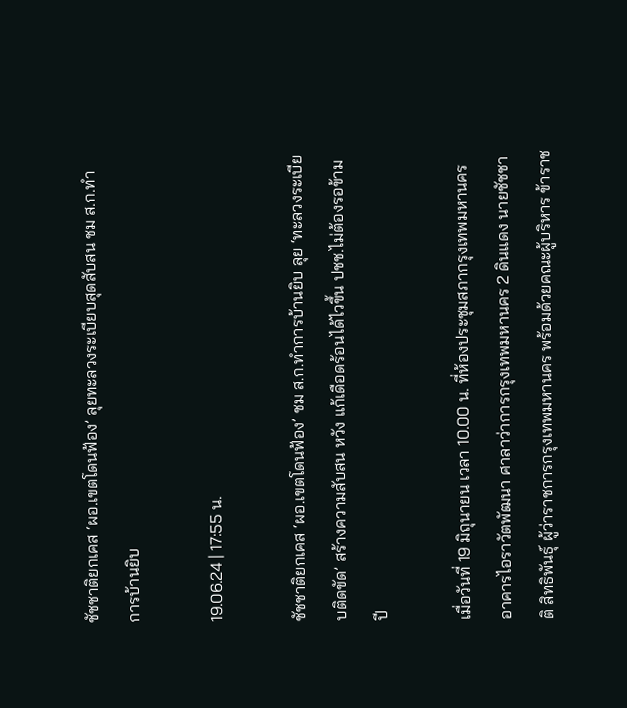ชัชชาติยกเคส ‘ผอ.เขตโดนฟ้อง’ ลุยทะลวงระเบียบสุดสับสน ชม ส.ก.ทำการบ้านยิบ

19.06.24 | 17:55 น.

ชัชชาติยกเคส ‘ผอ.เขตโดนฟ้อง’ ชม ส.ก.ทำการบ้านยิบ ลุย ‘ทะลวงระเบียบติดขัด’ สร้างความสับสน หวัง แก้เดือดร้อนได้ไวขึ้น ปชช.ไม่ต้องรอข้ามปี

เมื่อวันที่ 19 มิถุนายน เวลา 10.00 น. ที่ห้องประชุมสภากรุงเทพมหานคร อาคารไอราวัตพัฒนา ศาลาว่าการกรุงเทพมหานคร 2 ดินแดง นายชัชชาติ สิทธิพันธุ์ ผู้ว่าราชการกรุงเทพมหานคร พร้อมด้วยคณะผู้บริหาร ข้าราช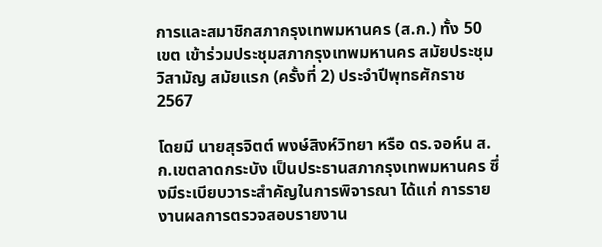การและสมาชิกสภากรุงเทพมหานคร (ส.ก.) ทั้ง 50 เขต เข้าร่วมประชุมสภากรุงเทพมหานคร สมัยประชุมวิสามัญ สมัยแรก (ครั้งที่ 2) ประจำปีพุทธศักราช 2567

โดยมี นายสุรจิตต์ พงษ์สิงห์วิทยา หรือ ดร.จอห์น ส.ก.เขตลาดกระบัง เป็นประธานสภากรุงเทพมหานคร ซึ่งมีระเบียบวาระสำคัญในการพิจารณา ได้แก่ การรายงานผลการตรวจสอบรายงาน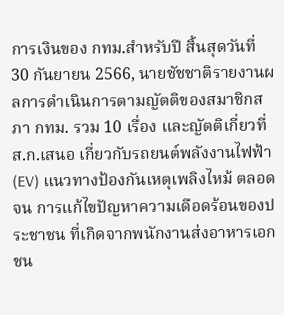การเงินของ กทม.สำหรับปี สิ้นสุดวันที่ 30 กันยายน 2566, นายชัชชาติรายงานผลการดำเนินการตามญัตติของสมาชิกสภา กทม. รวม 10 เรื่อง และญัตติเกี่ยวที่ ส.ก.เสนอ เกี่ยวกับรถยนต์พลังงานไฟฟ้า (EV) แนวทางป้องกันเหตุเพลิงไหม้ ตลอดจน การแก้ไขปัญหาความเดือดร้อนของประชาชน ที่เกิดจากพนักงานส่งอาหารเอกชน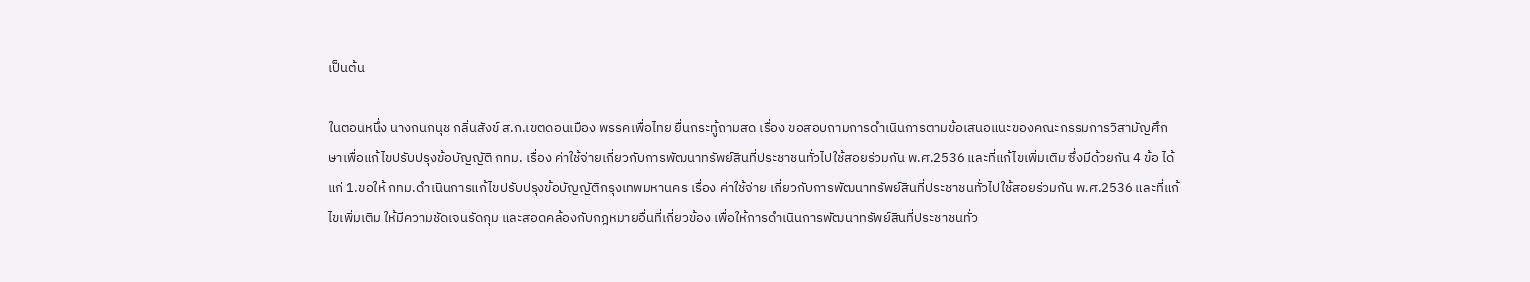เป็นต้น

ในตอนหนึ่ง นางกนกนุช กลิ่นสังข์ ส.ก.เขตดอนเมือง พรรคเพื่อไทย ยื่นกระทู้ถามสด เรื่อง ขอสอบถามการดำเนินการตามข้อเสนอแนะของคณะกรรมการวิสามัญศึกษาเพื่อแก้ไขปรับปรุงข้อบัญญัติ กทม. เรื่อง ค่าใช้จ่ายเกี่ยวกับการพัฒนาทรัพย์สินที่ประชาชนทั่วไปใช้สอยร่วมกัน พ.ศ.2536 และที่แก้ไขเพิ่มเติม ซึ่งมีด้วยกัน 4 ข้อ ได้แก่ 1.ขอให้ กทม.ดำเนินการแก้ไขปรับปรุงข้อบัญญัติกรุงเทพมหานคร เรื่อง ค่าใช้จ่าย เกี่ยวกับการพัฒนาทรัพย์สินที่ประชาชนทั่วไปใช้สอยร่วมกัน พ.ศ.2536 และที่แก้ไขเพิ่มเติม ให้มีความชัดเจนรัดกุม และสอดคล้องกับกฎหมายอื่นที่เกี่ยวข้อง เพื่อให้การดำเนินการพัฒนาทรัพย์สินที่ประชาชนทั่ว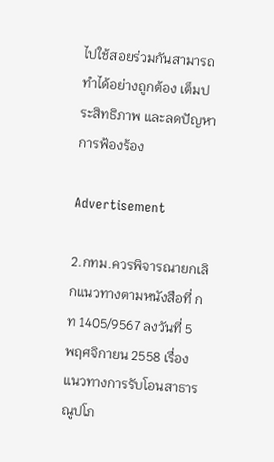ไปใช้สอยร่วมกันสามารถทำได้อย่างถูกต้อง เต็มประสิทธิภาพ และลดปัญหาการฟ้องร้อง

Advertisement

2.กทม.ควรพิจารณายกเลิกแนวทางตามหนังสือที่ กท 1405/9567 ลงวันที่ 5 พฤศจิกายน 2558 เรื่อง แนวทางการรับโอนสาธารณูปโภ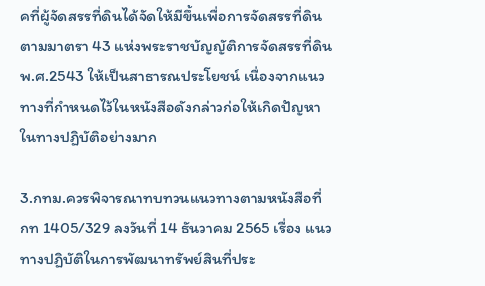คที่ผู้จัดสรรที่ดินได้จัดให้มีขึ้นเพื่อการจัดสรรที่ดินตามมาตรา 43 แห่งพระราชบัญญัติการจัดสรรที่ดิน พ.ศ.2543 ให้เป็นสาธารณประโยชน์ เนื่องจากแนวทางที่กำหนดไว้ในหนังสือดังกล่าวก่อให้เกิดปัญหาในทางปฏิบัติอย่างมาก

3.กทม.ควรพิจารณาทบทวนแนวทางตามหนังสือที่ กท 1405/329 ลงวันที่ 14 ธันวาคม 2565 เรื่อง แนวทางปฏิบัติในการพัฒนาทรัพย์สินที่ประ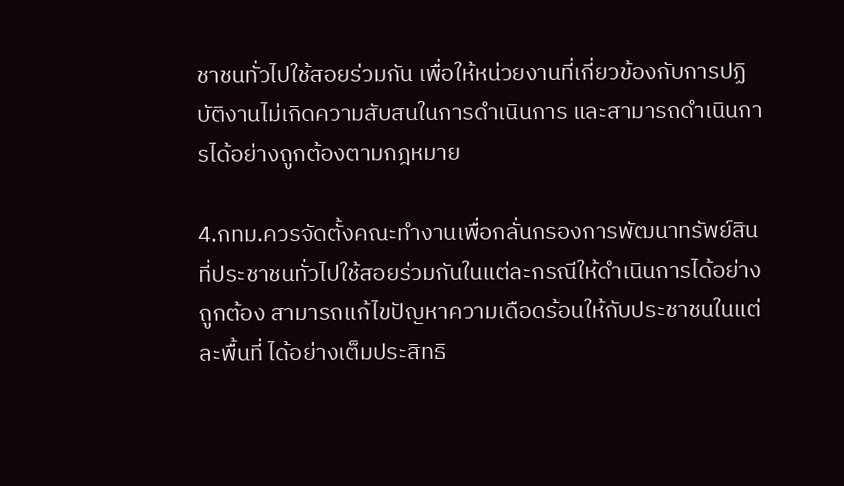ชาชนทั่วไปใช้สอยร่วมกัน เพื่อให้หน่วยงานที่เกี่ยวข้องกับการปฏิบัติงานไม่เกิดความสับสนในการดำเนินการ และสามารถดำเนินการได้อย่างถูกต้องตามกฎหมาย

4.กทม.ควรจัดตั้งคณะทำงานเพื่อกลั่นกรองการพัฒนาทรัพย์สินที่ประชาชนทั่วไปใช้สอยร่วมกันในแต่ละกรณีให้ดำเนินการได้อย่างถูกต้อง สามารถแก้ไขปัญหาความเดือดร้อนให้กับประชาชนในแต่ละพื้นที่ ได้อย่างเต็มประสิทธิ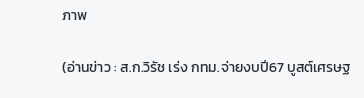ภาพ

(อ่านข่าว : ส.ก.วิรัช เร่ง กทม.จ่ายงบปี67 บูสต์เศรษฐ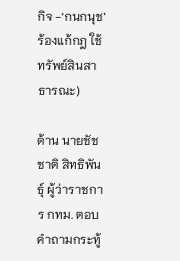กิจ -‘กนกนุช’ ร้องแก้กฎ ใช้ทรัพย์สินสาธารณะ)

ด้าน นายชัชชาติ สิทธิพันธุ์ ผู้ว่าราชการ กทม. ตอบคำถามกระทู้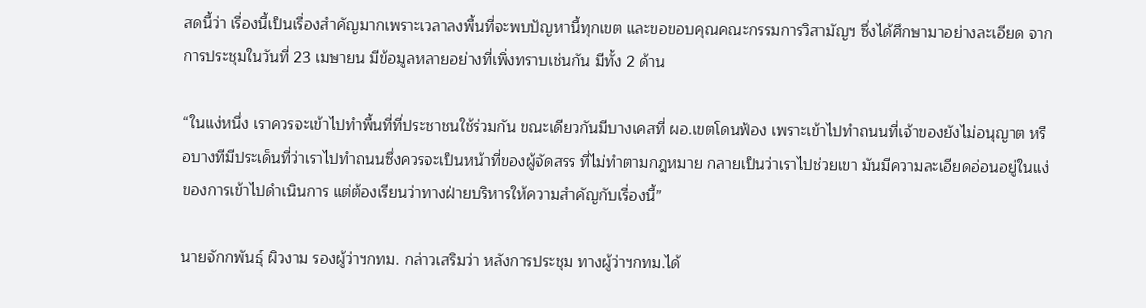สดนี้ว่า เรื่องนี้เป็นเรื่องสำคัญมากเพราะเวลาลงพื้นที่จะพบปัญหานี้ทุกเขต และขอขอบคุณคณะกรรมการวิสามัญฯ ซึ่งได้ศึกษามาอย่างละเอียด จากการประชุมในวันที่ 23 เมษายน มีข้อมูลหลายอย่างที่เพิ่งทราบเช่นกัน มีทั้ง 2 ด้าน

“ในแง่หนึ่ง เราควรจะเข้าไปทำพื้นที่ที่ประชาชนใช้ร่วมกัน ขณะเดียวกันมีบางเคสที่ ผอ.เขตโดนฟ้อง เพราะเข้าไปทำถนนที่เจ้าของยังไม่อนุญาต หรือบางทีมีประเด็นที่ว่าเราไปทำถนนซึ่งควรจะเป็นหน้าที่ของผู้จัดสรร ที่ไม่ทำตามกฎหมาย กลายเป็นว่าเราไปช่วยเขา มันมีความละเอียดอ่อนอยู่ในแง่ของการเข้าไปดำเนินการ แต่ต้องเรียนว่าทางฝ่ายบริหารให้ความสำคัญกับเรื่องนี้”

นายจักกพันธุ์ ผิวงาม รองผู้ว่าฯกทม. กล่าวเสริมว่า หลังการประชุม ทางผู้ว่าฯกทม.ได้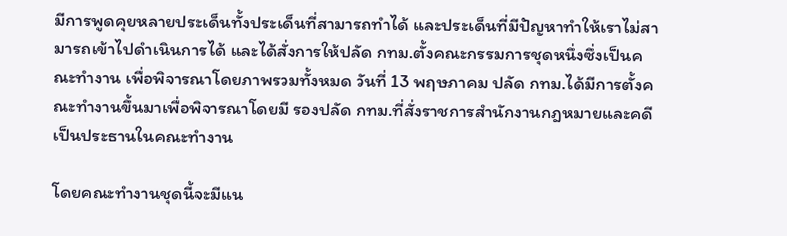มีการพูดคุยหลายประเด็นทั้งประเด็นที่สามารถทำได้ และประเด็นที่มีปัญหาทำให้เราไม่สามารถเข้าไปดำเนินการได้ และได้สั่งการให้ปลัด กทม.ตั้งคณะกรรมการชุดหนึ่งซึ่งเป็นคณะทำงาน เพื่อพิจารณาโดยภาพรวมทั้งหมด วันที่ 13 พฤษภาคม ปลัด กทม.ได้มีการตั้งคณะทำงานขึ้นมาเพื่อพิจารณาโดยมี รองปลัด กทม.ที่สั่งราชการสำนักงานกฎหมายและคดีเป็นประธานในคณะทำงาน

โดยคณะทำงานชุดนี้จะมีแน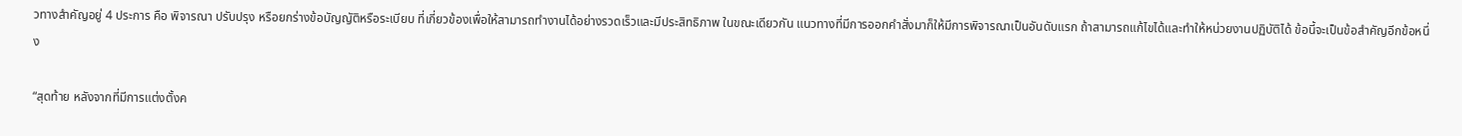วทางสำคัญอยู่ 4 ประการ คือ พิจารณา ปรับปรุง หรือยกร่างข้อบัญญัติหรือระเบียบ ที่เกี่ยวข้องเพื่อให้สามารถทำงานได้อย่างรวดเร็วและมีประสิทธิภาพ ในขณะเดียวกัน แนวทางที่มีการออกคำสั่งมาก็ให้มีการพิจารณาเป็นอันดับแรก ถ้าสามารถแก้ไขได้และทำให้หน่วยงานปฏิบัติได้ ข้อนี้จะเป็นข้อสำคัญอีกข้อหนึ่ง

“สุดท้าย หลังจากที่มีการแต่งตั้งค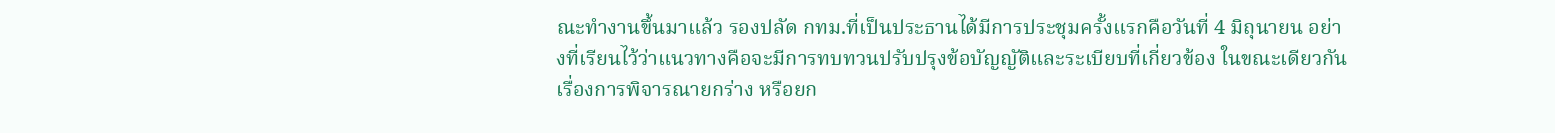ณะทำงานขึ้นมาแล้ว รองปลัด กทม.ที่เป็นประธานได้มีการประชุมครั้งแรกคือวันที่ 4 มิถุนายน อย่างที่เรียนไว้ว่าแนวทางคือจะมีการทบทวนปรับปรุงข้อบัญญัติและระเบียบที่เกี่ยวข้อง ในขณะเดียวกันเรื่องการพิจารณายกร่าง หรือยก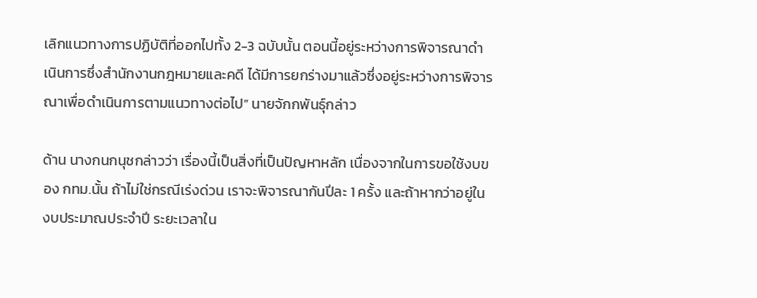เลิกแนวทางการปฏิบัติที่ออกไปทั้ง 2-3 ฉบับนั้น ตอนนี้อยู่ระหว่างการพิจารณาดำเนินการซึ่งสำนักงานกฎหมายและคดี ได้มีการยกร่างมาแล้วซึ่งอยู่ระหว่างการพิจารณาเพื่อดำเนินการตามแนวทางต่อไป” นายจักกพันธุ์กล่าว

ด้าน นางกนกนุชกล่าวว่า เรื่องนี้เป็นสิ่งที่เป็นปัญหาหลัก เนื่องจากในการขอใช้งบของ กทม.นั้น ถ้าไม่ใช่กรณีเร่งด่วน เราจะพิจารณากันปีละ 1 ครั้ง และถ้าหากว่าอยู่ในงบประมาณประจำปี ระยะเวลาใน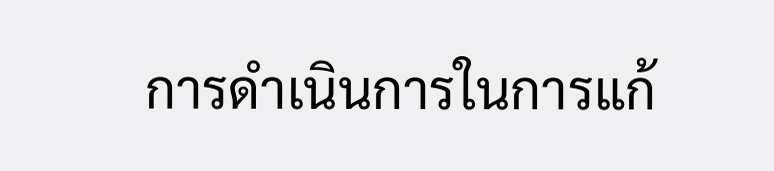การดำเนินการในการแก้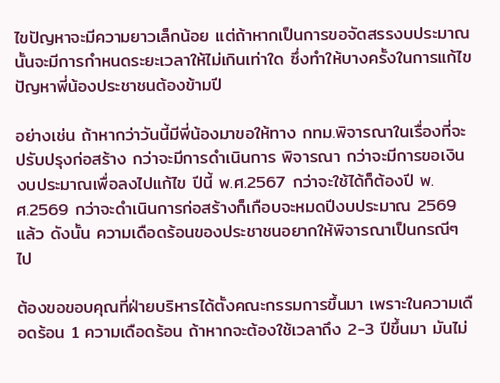ไขปัญหาจะมีความยาวเล็กน้อย แต่ถ้าหากเป็นการขอจัดสรรงบประมาณนั้นจะมีการกำหนดระยะเวลาให้ไม่เกินเท่าใด ซึ่งทำให้บางครั้งในการแก้ไขปัญหาพี่น้องประชาชนต้องข้ามปี

อย่างเช่น ถ้าหากว่าวันนี้มีพี่น้องมาขอให้ทาง กทม.พิจารณาในเรื่องที่จะปรับปรุงก่อสร้าง กว่าจะมีการดำเนินการ พิจารณา กว่าจะมีการขอเงินงบประมาณเพื่อลงไปแก้ไข ปีนี้ พ.ศ.2567 กว่าจะใช้ได้ก็ต้องปี พ.ศ.2569 กว่าจะดำเนินการก่อสร้างก็เกือบจะหมดปีงบประมาณ 2569 แล้ว ดังนั้น ความเดือดร้อนของประชาชนอยากให้พิจารณาเป็นกรณีๆ ไป

ต้องขอขอบคุณที่ฝ่ายบริหารได้ตั้งคณะกรรมการขึ้นมา เพราะในความเดือดร้อน 1 ความเดือดร้อน ถ้าหากจะต้องใช้เวลาถึง 2-3 ปีขึ้นมา มันไม่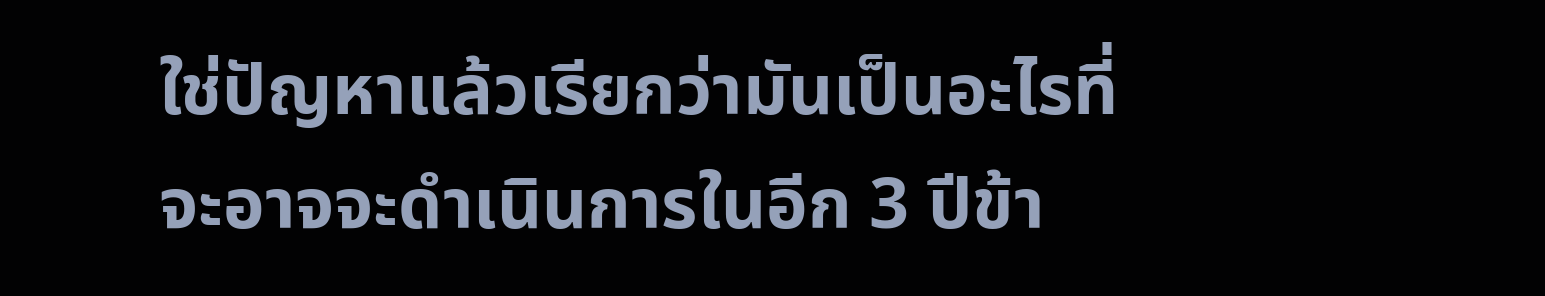ใช่ปัญหาแล้วเรียกว่ามันเป็นอะไรที่จะอาจจะดำเนินการในอีก 3 ปีข้า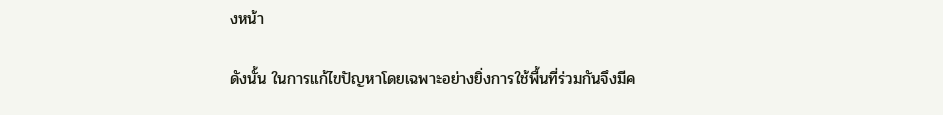งหน้า

ดังนั้น ในการแก้ไขปัญหาโดยเฉพาะอย่างยิ่งการใช้พื้นที่ร่วมกันจึงมีค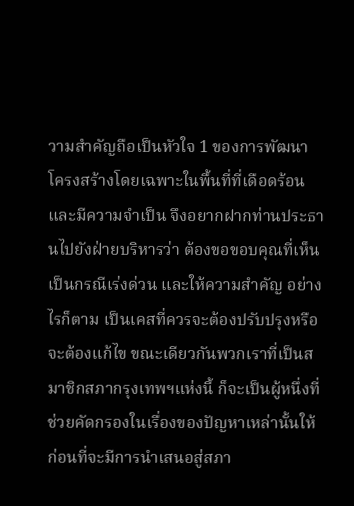วามสำคัญถือเป็นหัวใจ 1 ของการพัฒนาโครงสร้างโดยเฉพาะในพื้นที่ที่เดือดร้อนและมีความจำเป็น จึงอยากฝากท่านประธานไปยังฝ่ายบริหารว่า ต้องขอขอบคุณที่เห็นเป็นกรณีเร่งด่วน และให้ความสำคัญ อย่างไรก็ตาม เป็นเคสที่ควรจะต้องปรับปรุงหรือจะต้องแก้ไข ขณะเดียวกันพวกเราที่เป็นสมาชิกสภากรุงเทพฯแห่งนี้ ก็จะเป็นผู้หนึ่งที่ช่วยคัดกรองในเรื่องของปัญหาเหล่านั้นให้ ก่อนที่จะมีการนำเสนอสู่สภา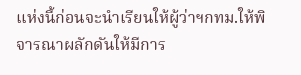แห่งนี้ก่อนจะนำเรียนให้ผู้ว่าฯกทม.ให้พิจารณาผลักดันให้มีการ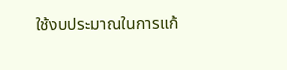ใช้งบประมาณในการแก้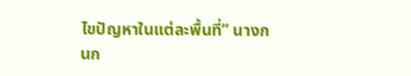ไขปัญหาในแต่ละพื้นที่” นางกนก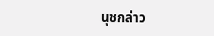นุชกล่าว